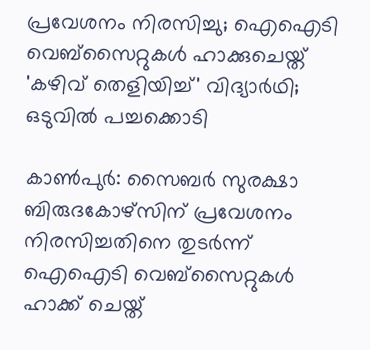പ്രവേശനം നിരസിച്ചു; ഐഐടി വെബ്സൈറ്റുകൾ ഹാക്കുചെയ്ത് 'കഴിവ് തെളിയിച്ച്' വിദ്യാർഥി; ഒടുവിൽ പച്ചക്കൊടി

കാൺപുർ: സൈബർ സുരക്ഷാ ബിരുദകോഴ്സിന് പ്രവേശനം നിരസിച്ചതിനെ തുടർന്ന് ഐഐടി വെബ്സൈറ്റുകൾ ഹാക്ക് ചെയ്ത്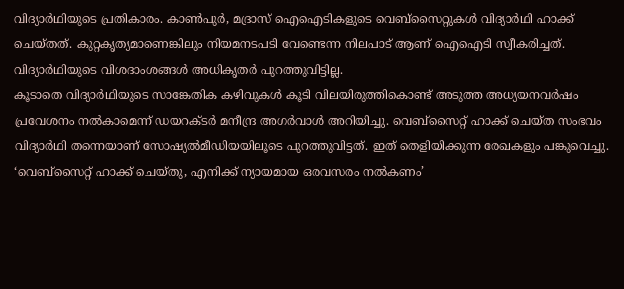വിദ്യാർഥിയുടെ പ്രതികാരം. കാൺപുർ, മദ്രാസ് ഐഐടികളുടെ വെബ്സൈറ്റുകൾ വിദ്യാർഥി ഹാക്ക് ചെയ്തത്. കുറ്റകൃത്യമാണെങ്കിലും നിയമനടപടി വേണ്ടെന്ന നിലപാട് ആണ് ഐഐടി സ്വീകരിച്ചത്. വിദ്യാർഥിയുടെ വിശദാംശങ്ങൾ അധികൃതർ പുറത്തുവിട്ടില്ല.
കൂടാതെ വിദ്യാർഥിയുടെ സാങ്കേതിക കഴിവുകൾ കൂടി വിലയിരുത്തികൊണ്ട് അടുത്ത അധ്യയനവർഷം പ്രവേശനം നൽകാമെന്ന് ഡയറക്ടർ മനീന്ദ്ര അഗർവാൾ അറിയിച്ചു. വെബ്സൈറ്റ് ഹാക്ക് ചെയ്ത സംഭവം വിദ്യാർഥി തന്നെയാണ് സോഷ്യൽമീഡിയയിലൂടെ പുറത്തുവിട്ടത്. ഇത് തെളിയിക്കുന്ന രേഖകളും പങ്കുവെച്ചു. ‘വെബ്സൈറ്റ് ഹാക്ക് ചെയ്തു, എനിക്ക് ന്യായമായ ഒരവസരം നൽകണം’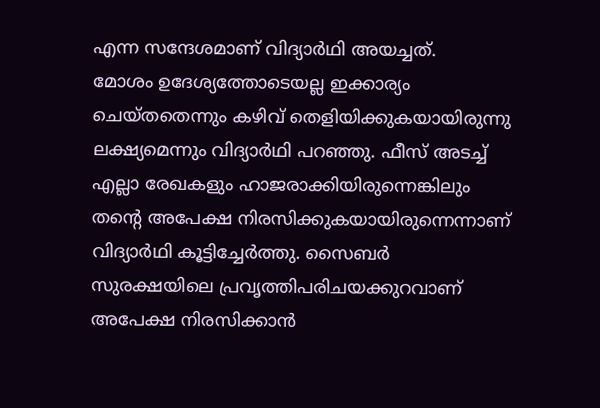എന്ന സന്ദേശമാണ് വിദ്യാർഥി അയച്ചത്.
മോശം ഉദേശ്യത്തോടെയല്ല ഇക്കാര്യം ചെയ്തതെന്നും കഴിവ് തെളിയിക്കുകയായിരുന്നു ലക്ഷ്യമെന്നും വിദ്യാർഥി പറഞ്ഞു. ഫീസ് അടച്ച് എല്ലാ രേഖകളും ഹാജരാക്കിയിരുന്നെങ്കിലും തന്റെ അപേക്ഷ നിരസിക്കുകയായിരുന്നെന്നാണ് വിദ്യാർഥി കൂട്ടിച്ചേർത്തു. സൈബർ സുരക്ഷയിലെ പ്രവൃത്തിപരിചയക്കുറവാണ് അപേക്ഷ നിരസിക്കാൻ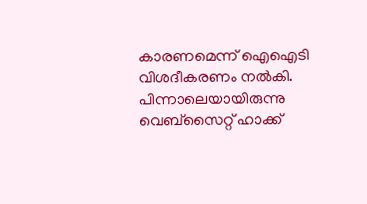കാരണമെന്ന് ഐഐടി വിശദീകരണം നൽകി. പിന്നാലെയായിരുന്നു വെബ്സൈറ്റ് ഹാക്ക്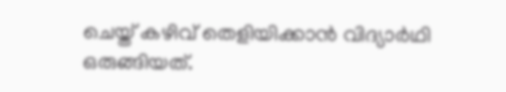ചെയ്ത് കഴിവ് തെളിയിക്കാൻ വിദ്യാർഥി ഒരുങ്ങിയത്.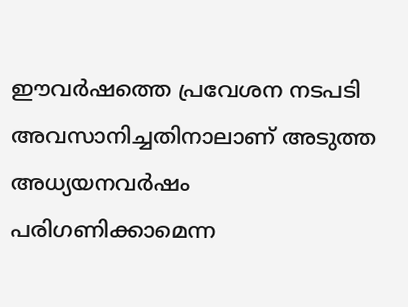ഈവർഷത്തെ പ്രവേശന നടപടി അവസാനിച്ചതിനാലാണ് അടുത്ത അധ്യയനവർഷം പരിഗണിക്കാമെന്ന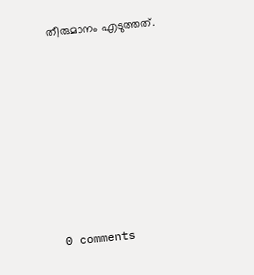തീരുമാനം എടുത്തത്.









0 comments